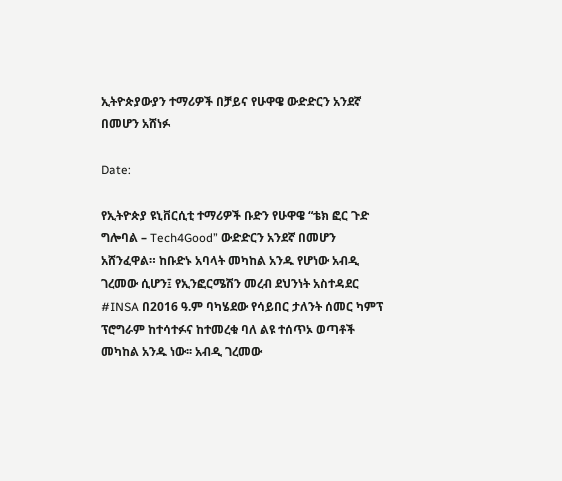ኢትዮጵያውያን ተማሪዎች በቻይና የሁዋዌ ውድድርን አንደኛ በመሆን አሸነፉ

Date:

የኢትዮጵያ ዩኒቨርሲቲ ተማሪዎች ቡድን የሁዋዌ “ቴክ ፎር ጉድ ግሎባል – Tech4Good” ውድድርን አንደኛ በመሆን አሸንፈዋል። ከቡድኑ አባላት መካከል አንዱ የሆነው አብዲ ገረመው ሲሆን፤ የኢንፎርሜሽን መረብ ደህንነት አስተዳደር #INSA በ2016 ዓ.ም ባካሄደው የሳይበር ታለንት ሰመር ካምፕ ፕሮግራም ከተሳተፉና ከተመረቁ ባለ ልዩ ተሰጥኦ ወጣቶች መካከል አንዱ ነው፡፡ አብዲ ገረመው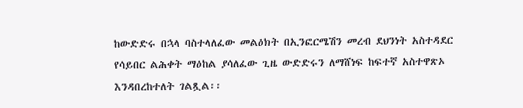ከውድድሩ በኋላ ባስተላለፈው መልዕክት በኢንፎርሜሽን መረብ ደህንነት አስተዳደር የሳይበር ልሕቀት ማዕከል ያሳለፈው ጊዜ ውድድሩን ለማሸነፍ ከፍተኛ አስተዋጽኦ እንዳበረከተለት ገልጿል፡፡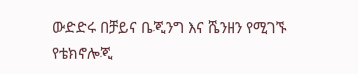ውድድሩ በቻይና ቤጂንግ እና ሼንዘን የሚገኙ የቴክኖሎጂ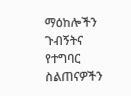ማዕከሎችን ጉብኝትና የተግባር ስልጠናዎችን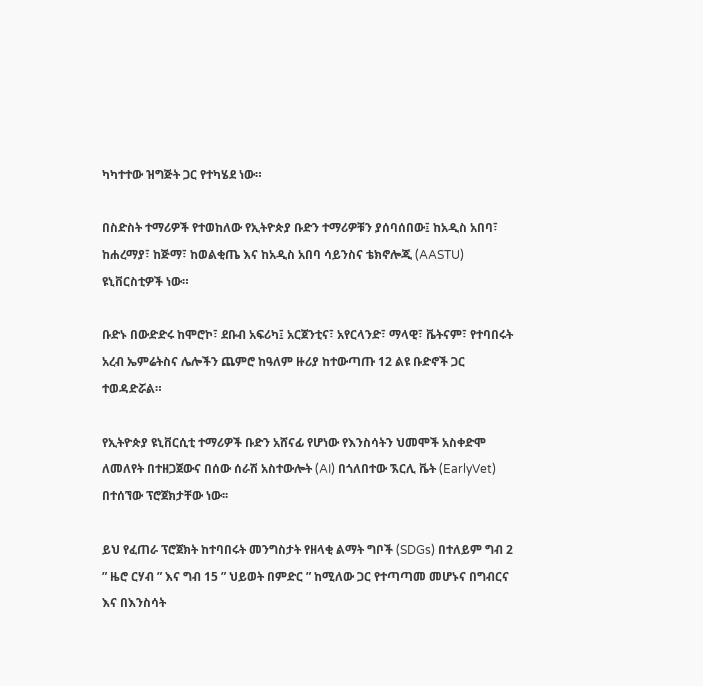ካካተተው ዝግጅት ጋር የተካሄደ ነው።

በስድስት ተማሪዎች የተወከለው የኢትዮጵያ ቡድን ተማሪዎቹን ያሰባሰበው፤ ከአዲስ አበባ፣ ከሐረማያ፣ ከጅማ፣ ከወልቂጤ እና ከአዲስ አበባ ሳይንስና ቴክኖሎጂ (AASTU) ዩኒቨርስቲዎች ነው።

ቡድኑ በውድድሩ ከሞሮኮ፣ ደቡብ አፍሪካ፤ አርጀንቲና፣ አየርላንድ፣ ማላዊ፣ ቬትናም፣ የተባበሩት አረብ ኤምሬትስና ሌሎችን ጨምሮ ከዓለም ዙሪያ ከተውጣጡ 12 ልዩ ቡድኖች ጋር ተወዳድሯል።

የኢትዮጵያ ዩኒቨርሲቲ ተማሪዎች ቡድን አሸናፊ የሆነው የእንስሳትን ህመሞች አስቀድሞ ለመለየት በተዘጋጀውና በሰው ሰራሽ አስተውሎት (AI) በጎለበተው ኧርሊ ቬት (EarlyVet) በተሰኘው ፕሮጀክታቸው ነው፡፡

ይህ የፈጠራ ፕሮጀክት ከተባበሩት መንግስታት የዘላቂ ልማት ግቦች (SDGs) በተለይም ግብ 2 ” ዜሮ ርሃብ ” እና ግብ 15 ” ህይወት በምድር ” ከሚለው ጋር የተጣጣመ መሆኑና በግብርና እና በእንስሳት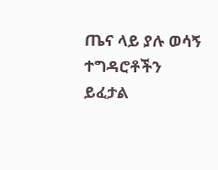ጤና ላይ ያሉ ወሳኝ ተግዳሮቶችን ይፈታል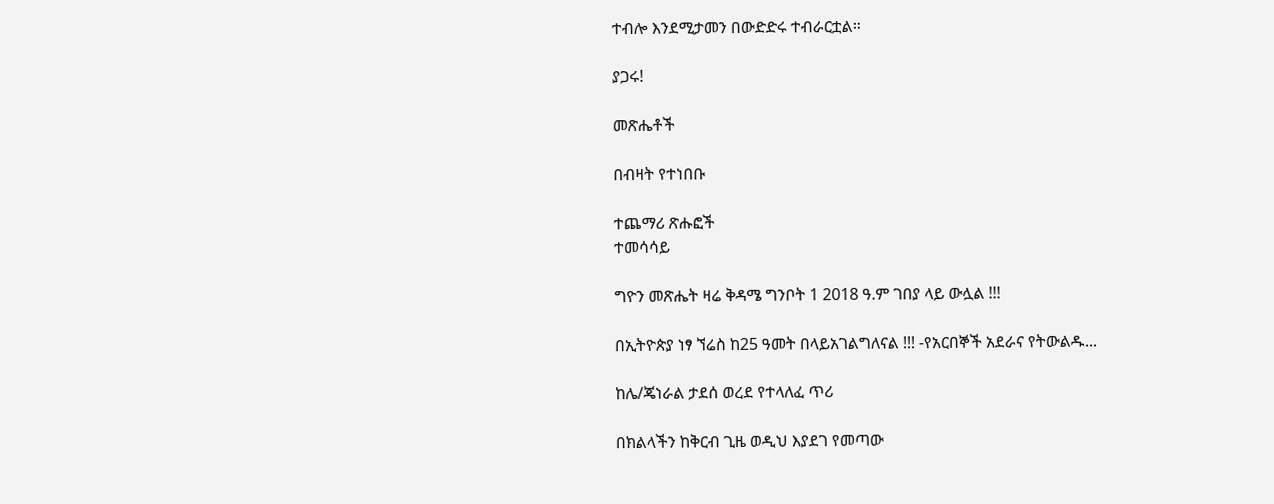ተብሎ እንደሚታመን በውድድሩ ተብራርቷል።

ያጋሩ!

መጽሔቶች

በብዛት የተነበቡ

ተጨማሪ ጽሑፎች
ተመሳሳይ

ግዮን መጽሔት ዛሬ ቅዳሜ ግንቦት 1 2018 ዓ.ም ገበያ ላይ ውሏል !!!

በኢትዮጵያ ነፃ ኘሬስ ከ25 ዓመት በላይአገልግለናል !!! -የአርበኞች አደራና የትውልዱ...

ከሌ/ጄነራል ታደሰ ወረደ የተላለፈ ጥሪ

በክልላችን ከቅርብ ጊዜ ወዲህ እያደገ የመጣው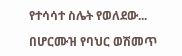የተሳሳተ ስሌት የወለደው...

በሆርሙዝ የባህር ወሽመጥ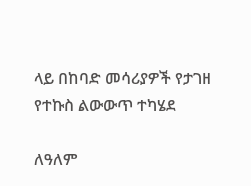ላይ በከባድ መሳሪያዎች የታገዘ  የተኩስ ልውውጥ ተካሄደ

ለዓለም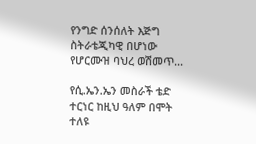የንግድ ሰንሰለት እጅግ ስትራቴጂካዊ በሆነው የሆርሙዝ ባህረ ወሽመጥ...

የሲ.ኤን.ኤን መስራች ቴድ ተርነር ከዚህ ዓለም በሞት ተለዩ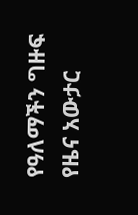የዓለማችን ግዙፍ የዜና አውታር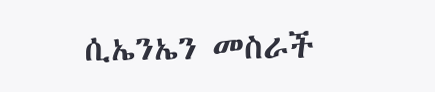ሲኤንኤን መስራች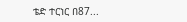ቴድ ተርነር በ87...